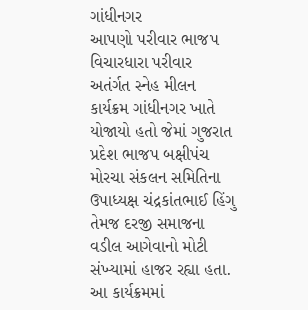ગાંધીનગર
આપણો પરીવાર ભાજપ વિચારધારા પરીવાર અતંર્ગત સ્નેહ મીલન કાર્યક્રમ ગાંધીનગર ખાતે યોજાયો હતો જેમાં ગુજરાત પ્રદેશ ભાજપ બક્ષીપંચ મોરચા સંકલન સમિતિના ઉપાધ્યક્ષ ચંદ્રકાંતભાઈ હિંગુ તેમજ દરજી સમાજના વડીલ આગેવાનો મોટી સંખ્યામાં હાજર રહ્યા હતા.
આ કાર્યક્રમમાં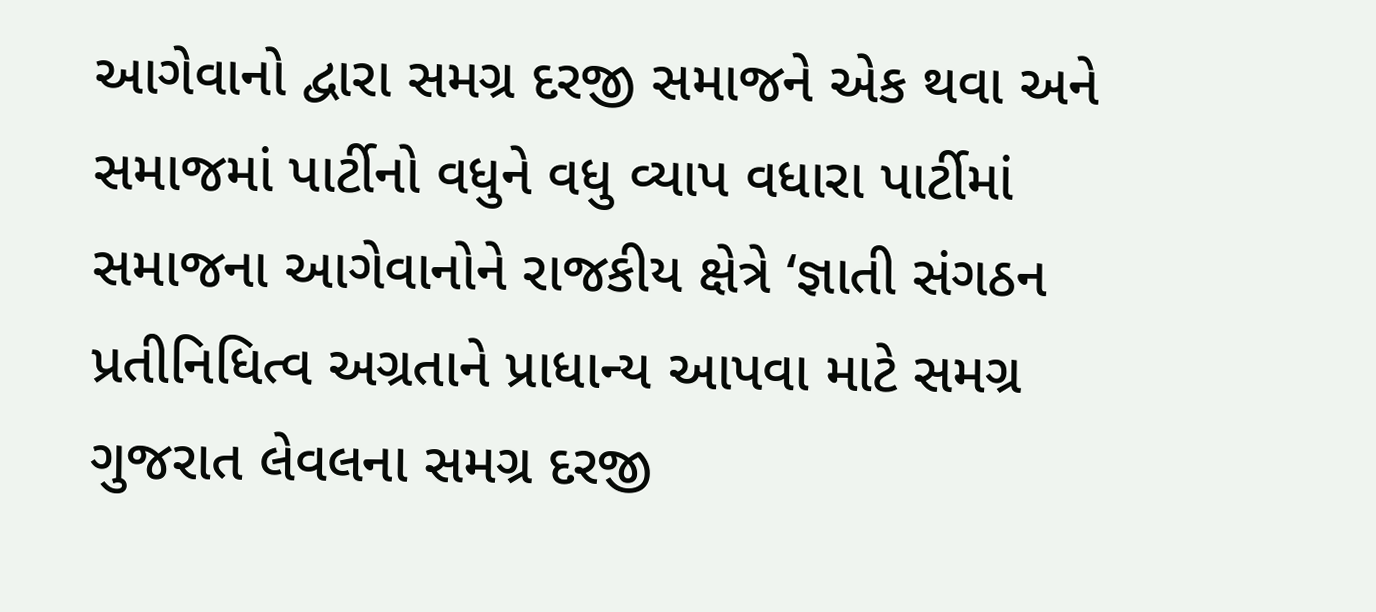આગેવાનો દ્વારા સમગ્ર દરજી સમાજને એક થવા અને સમાજમાં પાર્ટીનો વધુને વધુ વ્યાપ વધારા પાર્ટીમાં સમાજના આગેવાનોને રાજકીય ક્ષેત્રે ‘જ્ઞાતી સંગઠન પ્રતીનિધિત્વ અગ્રતાને પ્રાધાન્ય આપવા માટે સમગ્ર ગુજરાત લેવલના સમગ્ર દરજી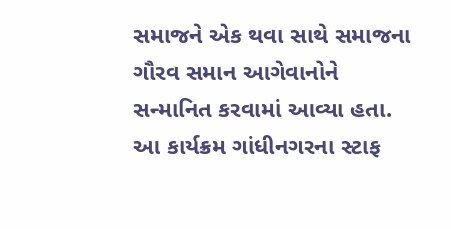સમાજને એક થવા સાથે સમાજના ગૌરવ સમાન આગેવાનોને સન્માનિત કરવામાં આવ્યા હતા. આ કાર્યક્રમ ગાંધીનગરના સ્ટાફ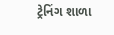ટ્રેનિંગ શાળા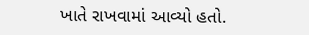ખાતે રાખવામાં આવ્યો હતો.